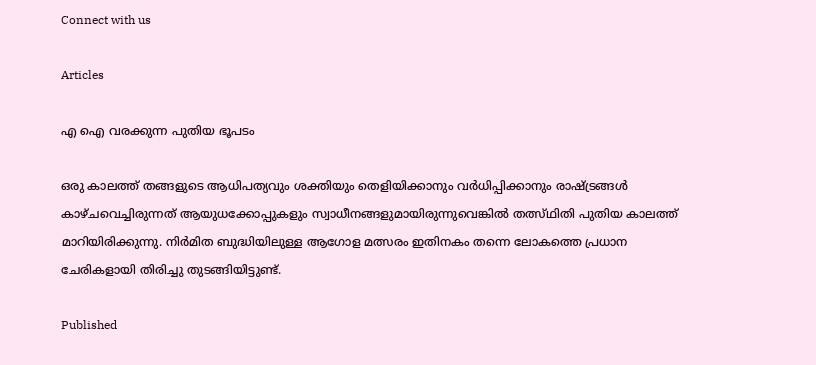Connect with us

Articles

എ ഐ വരക്കുന്ന പുതിയ ഭൂപടം

ഒരു കാലത്ത് തങ്ങളുടെ ആധിപത്യവും ശക്തിയും തെളിയിക്കാനും വര്‍ധിപ്പിക്കാനും രാഷ്ട്രങ്ങള്‍ കാഴ്ചവെച്ചിരുന്നത് ആയുധക്കോപ്പുകളും സ്വാധീനങ്ങളുമായിരുന്നുവെങ്കില്‍ തത്സ്ഥിതി പുതിയ കാലത്ത് മാറിയിരിക്കുന്നു. നിര്‍മിത ബുദ്ധിയിലുള്ള ആഗോള മത്സരം ഇതിനകം തന്നെ ലോകത്തെ പ്രധാന ചേരികളായി തിരിച്ചു തുടങ്ങിയിട്ടുണ്ട്.

Published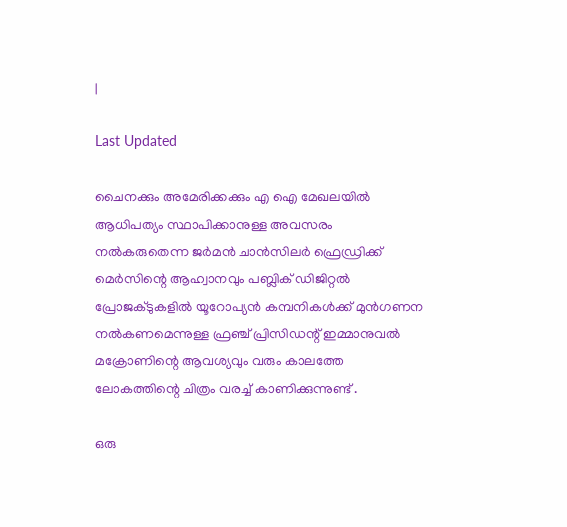|

Last Updated

ചൈനക്കും അമേരിക്കക്കും എ ഐ മേഖലയില്‍ ആധിപത്യം സ്ഥാപിക്കാനുള്ള അവസരം നല്‍കരുതെന്ന ജര്‍മന്‍ ചാന്‍സിലര്‍ ഫ്രെഡ്രിക്ക് മെര്‍സിന്റെ ആഹ്വാനവും പബ്ലിക് ഡിജിറ്റല്‍ പ്രോജക്ടുകളില്‍ യൂറോപ്യന്‍ കമ്പനികള്‍ക്ക് മുന്‍ഗണന നല്‍കണമെന്നുള്ള ഫ്രഞ്ച് പ്രിസിഡന്റ് ഇമ്മാനുവല്‍ മക്രോണിന്റെ ആവശ്യവും വരും കാലത്തേ ലോകത്തിന്റെ ചിത്രം വരച്ച് കാണിക്കുന്നുണ്ട് .

ഒരു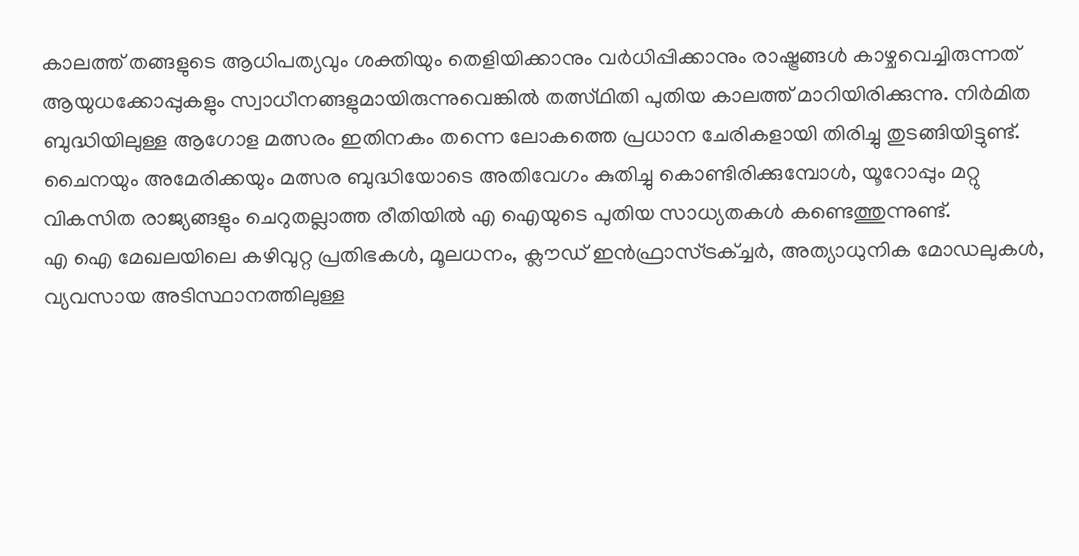കാലത്ത് തങ്ങളുടെ ആധിപത്യവും ശക്തിയും തെളിയിക്കാനും വര്‍ധിപ്പിക്കാനും രാഷ്ട്രങ്ങള്‍ കാഴ്ചവെച്ചിരുന്നത് ആയുധക്കോപ്പുകളും സ്വാധീനങ്ങളുമായിരുന്നുവെങ്കില്‍ തത്സ്ഥിതി പുതിയ കാലത്ത് മാറിയിരിക്കുന്നു. നിര്‍മിത ബുദ്ധിയിലുള്ള ആഗോള മത്സരം ഇതിനകം തന്നെ ലോകത്തെ പ്രധാന ചേരികളായി തിരിച്ചു തുടങ്ങിയിട്ടുണ്ട്. ചൈനയും അമേരിക്കയും മത്സര ബുദ്ധിയോടെ അതിവേഗം കുതിച്ചു കൊണ്ടിരിക്കുമ്പോള്‍, യൂറോപ്പും മറ്റു വികസിത രാജ്യങ്ങളും ചെറുതല്ലാത്ത രീതിയിൽ എ ഐയുടെ പുതിയ സാധ്യതകള്‍ കണ്ടെത്തുന്നുണ്ട്.
എ ഐ മേഖലയിലെ കഴിവുറ്റ പ്രതിഭകള്‍, മൂലധനം, ക്ലൗഡ് ഇന്‍ഫ്രാസ്ട്രക്ച്ചര്‍, അത്യാധുനിക മോഡലുകള്‍, വ്യവസായ അടിസ്ഥാനത്തിലുള്ള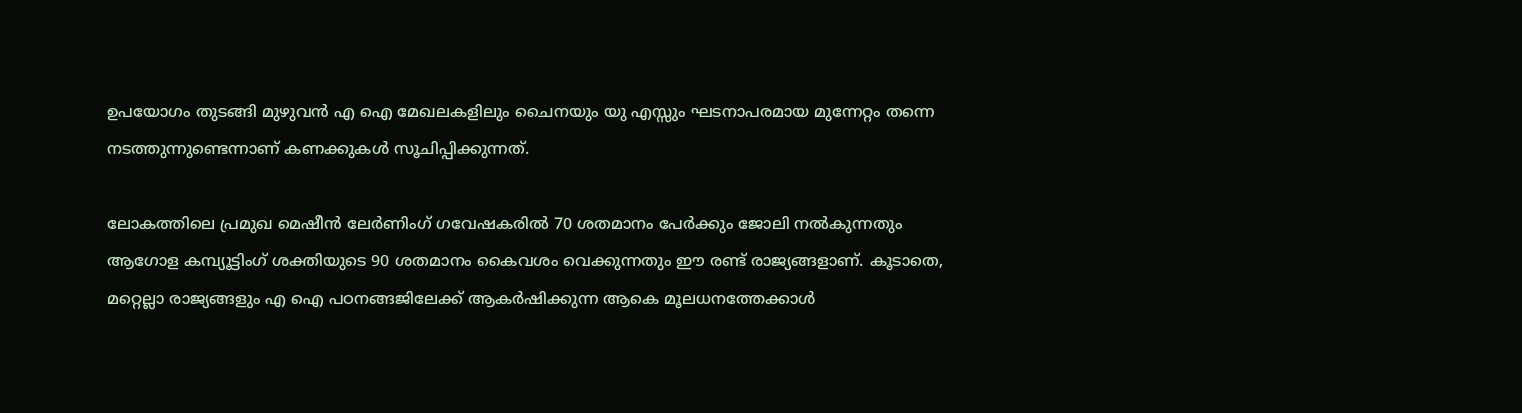ഉപയോഗം തുടങ്ങി മുഴുവന്‍ എ ഐ മേഖലകളിലും ചൈനയും യു എസ്സും ഘടനാപരമായ മുന്നേറ്റം തന്നെ നടത്തുന്നുണ്ടെന്നാണ് കണക്കുകള്‍ സൂചിപ്പിക്കുന്നത്.

ലോകത്തിലെ പ്രമുഖ മെഷീന്‍ ലേര്‍ണിംഗ് ഗവേഷകരില്‍ 70 ശതമാനം പേര്‍ക്കും ജോലി നല്‍കുന്നതും ആഗോള കമ്പ്യൂട്ടിംഗ് ശക്തിയുടെ 90 ശതമാനം കൈവശം വെക്കുന്നതും ഈ രണ്ട് രാജ്യങ്ങളാണ്. കൂടാതെ, മറ്റെല്ലാ രാജ്യങ്ങളും എ ഐ പഠനങ്ങജിലേക്ക് ആകര്‍ഷിക്കുന്ന ആകെ മൂലധനത്തേക്കാള്‍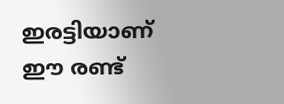ഇരട്ടിയാണ് ഈ രണ്ട്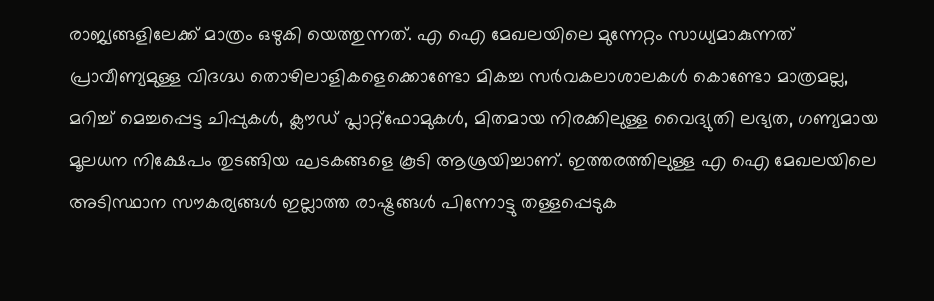രാജ്യങ്ങളിലേക്ക് മാത്രം ഒഴുകി യെത്തുന്നത്. എ ഐ മേഖലയിലെ മുന്നേറ്റം സാധ്യമാകുന്നത് പ്രാവീണ്യമുള്ള വിദഗ്ദ്ധ തൊഴിലാളികളെക്കൊണ്ടോ മികച്ച സർവകലാശാലകള്‍ കൊണ്ടോ മാത്രമല്ല, മറിച്ച് മെച്ചപ്പെട്ട ചിപ്പുകള്‍, ക്ലൗഡ് പ്ലാറ്റ്‌ഫോമുകള്‍, മിതമായ നിരക്കിലുള്ള വൈദ്യുതി ലഭ്യത, ഗണ്യമായ മൂലധന നിക്ഷേപം തുടങ്ങിയ ഘടകങ്ങളെ കൂടി ആശ്രയിച്ചാണ്. ഇത്തരത്തിലുള്ള എ ഐ മേഖലയിലെ അടിസ്ഥാന സൗകര്യങ്ങള്‍ ഇല്ലാത്ത രാഷ്ട്രങ്ങള്‍ പിന്നോട്ടു തള്ളപ്പെടുക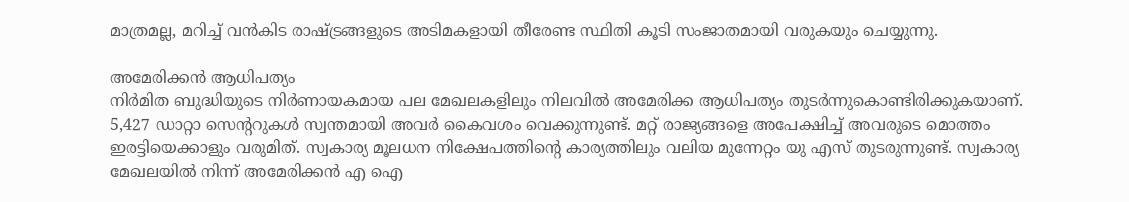മാത്രമല്ല, മറിച്ച് വന്‍കിട രാഷ്ട്രങ്ങളുടെ അടിമകളായി തീരേണ്ട സ്ഥിതി കൂടി സംജാതമായി വരുകയും ചെയ്യുന്നു.

അമേരിക്കന്‍ ആധിപത്യം
നിര്‍മിത ബുദ്ധിയുടെ നിർണായകമായ പല മേഖലകളിലും നിലവില്‍ അമേരിക്ക ആധിപത്യം തുടര്‍ന്നുകൊണ്ടിരിക്കുകയാണ്. 5,427 ഡാറ്റാ സെന്ററുകള്‍ സ്വന്തമായി അവര്‍ കൈവശം വെക്കുന്നുണ്ട്. മറ്റ് രാജ്യങ്ങളെ അപേക്ഷിച്ച് അവരുടെ മൊത്തം ഇരട്ടിയെക്കാളും വരുമിത്. സ്വകാര്യ മൂലധന നിക്ഷേപത്തിന്റെ കാര്യത്തിലും വലിയ മുന്നേറ്റം യു എസ് തുടരുന്നുണ്ട്. സ്വകാര്യ മേഖലയില്‍ നിന്ന് അമേരിക്കന്‍ എ ഐ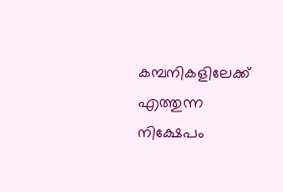കമ്പനികളിലേക്ക് എത്തുന്ന നിക്ഷേപം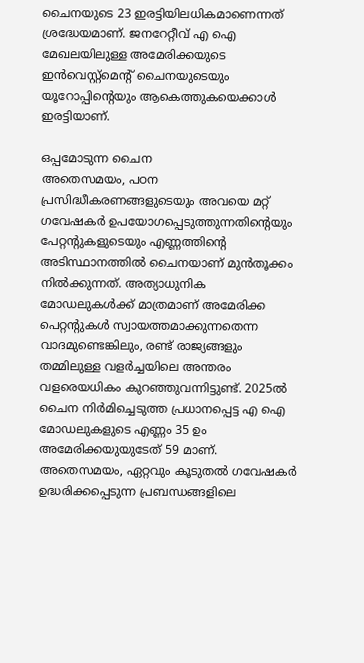ചൈനയുടെ 23 ഇരട്ടിയിലധികമാണെന്നത് ശ്രദ്ധേയമാണ്. ജനറേറ്റീവ് എ ഐ മേഖലയിലുള്ള അമേരിക്കയുടെ ഇന്‍വെസ്റ്റ്‌മെന്റ് ചൈനയുടെയും യൂറോപ്പിന്റെയും ആകെത്തുകയെക്കാള്‍ ഇരട്ടിയാണ്.

ഒപ്പമോടുന്ന ചൈന
അതെസമയം, പഠന പ്രസിദ്ധീകരണങ്ങളുടെയും അവയെ മറ്റ് ഗവേഷകര്‍ ഉപയോഗപ്പെടുത്തുന്നതിന്റെയും പേറ്റന്റുകളുടെയും എണ്ണത്തിന്റെ അടിസ്ഥാനത്തില്‍ ചൈനയാണ് മുന്‍തൂക്കം നിൽക്കുന്നത്. അത്യാധുനിക മോഡലുകള്‍ക്ക് മാത്രമാണ് അമേരിക്ക പെറ്റന്റുകള്‍ സ്വായത്തമാക്കുന്നതെന്ന വാദമുണ്ടെങ്കിലും, രണ്ട് രാജ്യങ്ങളും തമ്മിലുള്ള വളര്‍ച്ചയിലെ അന്തരം വളരെയധികം കുറഞ്ഞുവന്നിട്ടുണ്ട്. 2025ല്‍ ചൈന നിർമിച്ചെടുത്ത പ്രധാനപ്പെട്ട എ ഐ മോഡലുകളുടെ എണ്ണം 35 ഉം അമേരിക്കയുയുടേത് 59 മാണ്. അതെസമയം, ഏറ്റവും കൂടുതല്‍ ഗവേഷകര്‍ ഉദ്ധരിക്കപ്പെടുന്ന പ്രബന്ധങ്ങളിലെ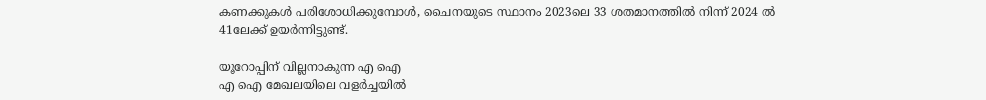കണക്കുകള്‍ പരിശോധിക്കുമ്പോള്‍, ചൈനയുടെ സ്ഥാനം 2023ലെ 33 ശതമാനത്തില്‍ നിന്ന് 2024 ല്‍ 41ലേക്ക് ഉയര്‍ന്നിട്ടുണ്ട്.

യൂറോപ്പിന് വില്ലനാകുന്ന എ ഐ
എ ഐ മേഖലയിലെ വളര്‍ച്ചയില്‍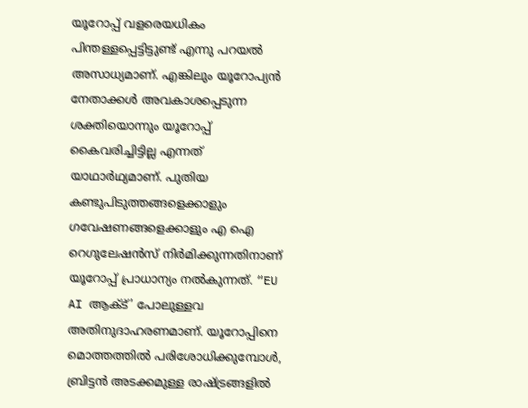യൂറോപ്പ് വളരെയധികം പിന്തള്ളപ്പെട്ടിട്ടുണ്ട് എന്നു പറയല്‍ അസാധ്യമാണ്. എങ്കിലും യൂറോപ്യൻ നേതാക്കള്‍ അവകാശപ്പെടുന്ന ശക്തിയൊന്നും യൂറോപ്പ് കൈവരിച്ചിട്ടില്ല എന്നത് യാഥാർഥ്യമാണ്. പുതിയ കണ്ടുപിടുത്തങ്ങളെക്കാളും ഗവേഷണങ്ങളെക്കാളും എ ഐ റെഗുലേഷന്‍സ് നിര്‍മിക്കുന്നതിനാണ് യൂറോപ്പ് പ്രാധാന്യം നല്‍കുന്നത്. “EU AI ആക്ട്’ പോലുള്ളവ അതിനുദാഹരണമാണ്. യൂറോപ്പിനെ മൊത്തത്തില്‍ പരിശോധിക്കുമ്പോള്‍, ബ്രിട്ടന്‍ അടക്കമുള്ള രാഷ്ട്രങ്ങളില്‍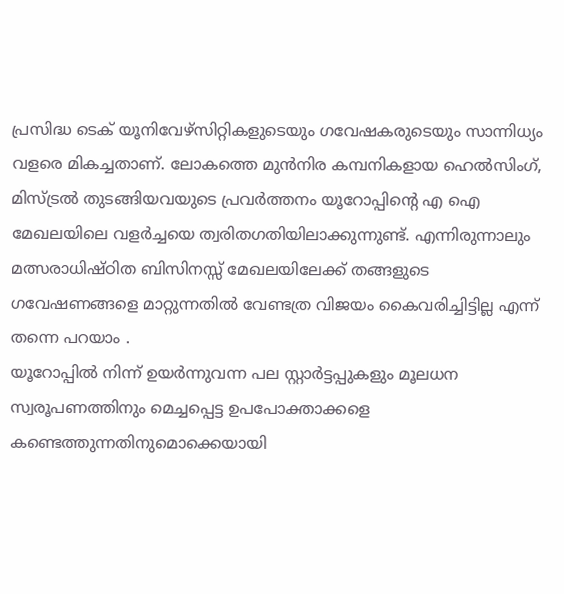പ്രസിദ്ധ ടെക് യൂനിവേഴ്സിറ്റികളുടെയും ഗവേഷകരുടെയും സാന്നിധ്യം വളരെ മികച്ചതാണ്. ലോകത്തെ മുന്‍നിര കമ്പനികളായ ഹെല്‍സിംഗ്, മിസ്ട്രല്‍ തുടങ്ങിയവയുടെ പ്രവര്‍ത്തനം യൂറോപ്പിന്റെ എ ഐ മേഖലയിലെ വളര്‍ച്ചയെ ത്വരിതഗതിയിലാക്കുന്നുണ്ട്. എന്നിരുന്നാലും മത്സരാധിഷ്ഠിത ബിസിനസ്സ് മേഖലയിലേക്ക് തങ്ങളുടെ ഗവേഷണങ്ങളെ മാറ്റുന്നതില്‍ വേണ്ടത്ര വിജയം കൈവരിച്ചിട്ടില്ല എന്ന് തന്നെ പറയാം .
യൂറോപ്പില്‍ നിന്ന് ഉയര്‍ന്നുവന്ന പല സ്റ്റാര്‍ട്ടപ്പുകളും മൂലധന സ്വരൂപണത്തിനും മെച്ചപ്പെട്ട ഉപപോക്താക്കളെ കണ്ടെത്തുന്നതിനുമൊക്കെയായി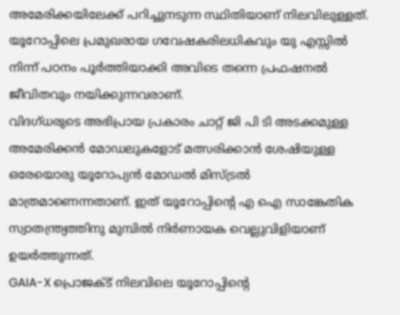അമേരിക്കയിലേക്ക് പറിച്ചുനടുന്ന സ്ഥിതിയാണ് നിലവിലുള്ളത്. യൂറോപ്പിലെ പ്രമുഖരായ ഗവേഷകരിലധികവും യു എസ്സില്‍ നിന്ന് പഠനം പൂര്‍ത്തിയാക്കി അവിടെ തന്നെ പ്രഫഷനല്‍ ജീവിതവും നയിക്കുന്നവരാണ്.
വിദഗ്ധരുടെ അഭിപ്രായ പ്രകാരം ചാറ്റ് ജി പി ടി അടക്കമുള്ള അമേരിക്കന്‍ മോഡലുകളോട് മത്സരിക്കാന്‍ ശേഷിയുള്ള ഒരേയൊരു യൂറോപ്യന്‍ മോഡല്‍ മിസ്ട്രല്‍ മാത്രമാണെന്നതാണ്. ഇത് യൂറോപ്പിന്റെ എ ഐ സാങ്കേതിക സ്വാതന്ത്ര്യത്തിനു മുമ്പിൽ നിർണായക വെല്ലുവിളിയാണ് ഉയർത്തുന്നത്.
GAIA-X പ്രൊജക്ട് നിലവിലെ യൂറോപ്പിന്റെ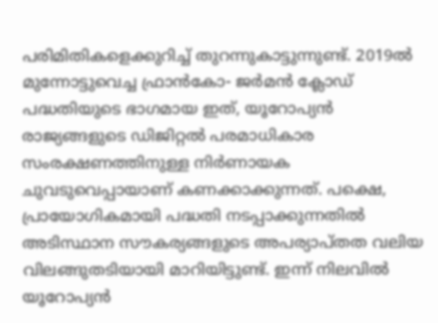പരിമിതികളെക്കുറിച്ച് തുറന്നുകാട്ടുന്നുണ്ട്. 2019ല്‍ മുന്നോട്ടുവെച്ച ഫ്രാന്‍കോ- ജര്‍മന്‍ ക്ലോഡ് പദ്ധതിയുടെ ഭാഗമായ ഇത്, യൂറോപ്യന്‍ രാജ്യങ്ങളുടെ ഡിജിറ്റല്‍ പരമാധികാര സംരക്ഷണത്തിനുള്ള നിർണായക ചുവടുവെപ്പായാണ് കണക്കാക്കുന്നത്. പക്ഷെ, പ്രായോഗികമായി പദ്ധതി നടപ്പാക്കുന്നതില്‍ അടിസ്ഥാന സൗകര്യങ്ങളുടെ അപര്യാപ്തത വലിയ വിലങ്ങുതടിയായി മാറിയിട്ടുണ്ട്. ഇന്ന് നിലവില്‍ യൂറോപ്യന്‍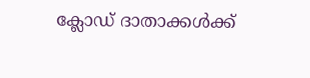ക്ലോഡ് ദാതാക്കള്‍ക്ക്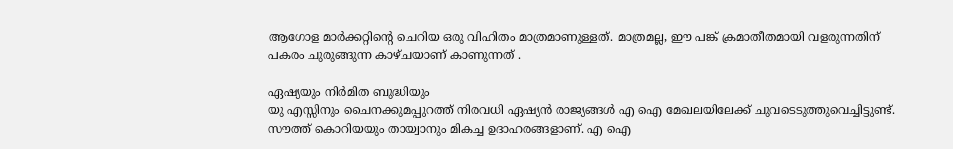ആഗോള മാര്‍ക്കറ്റിന്റെ ചെറിയ ഒരു വിഹിതം മാത്രമാണുള്ളത്. മാത്രമല്ല, ഈ പങ്ക് ക്രമാതീതമായി വളരുന്നതിന് പകരം ചുരുങ്ങുന്ന കാഴ്ചയാണ് കാണുന്നത് .

ഏഷ്യയും നിര്‍മിത ബുദ്ധിയും
യു എസ്സിനും ചൈനക്കുമപ്പുറത്ത് നിരവധി ഏഷ്യന്‍ രാജ്യങ്ങള്‍ എ ഐ മേഖലയിലേക്ക് ചുവടെടുത്തുവെച്ചിട്ടുണ്ട്. സൗത്ത് കൊറിയയും തായ്വാനും മികച്ച ഉദാഹരങ്ങളാണ്. എ ഐ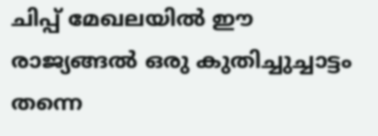ചിപ്പ് മേഖലയില്‍ ഈ രാജ്യങ്ങല്‍ ഒരു കുതിച്ചുച്ചാട്ടം തന്നെ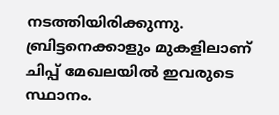നടത്തിയിരിക്കുന്നു. ബ്രിട്ടനെക്കാളും മുകളിലാണ് ചിപ്പ് മേഖലയില്‍ ഇവരുടെ സ്ഥാനം.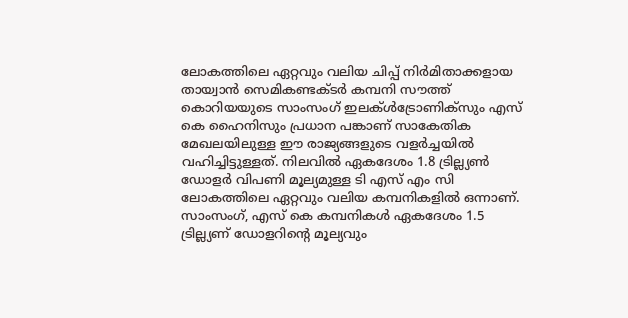ലോകത്തിലെ ഏറ്റവും വലിയ ചിപ്പ് നിര്‍മിതാക്കളായ തായ്വാന്‍ സെമികണ്ടക്ടര്‍ കമ്പനി സൗത്ത് കൊറിയയുടെ സാംസംഗ് ഇലക്ള്‍ട്രോണിക്സും എസ് കെ ഹൈനിസും പ്രധാന പങ്കാണ് സാകേതിക മേഖലയിലുള്ള ഈ രാജ്യങ്ങളുടെ വളര്‍ച്ചയില്‍ വഹിച്ചിട്ടുള്ളത്. നിലവില്‍ ഏകദേശം 1.8 ട്രില്ല്യൺ ഡോളര്‍ വിപണി മൂല്യമുള്ള ടി എസ് എം സി ലോകത്തിലെ ഏറ്റവും വലിയ കമ്പനികളില്‍ ഒന്നാണ്. സാംസംഗ്, എസ് കെ കമ്പനികള്‍ ഏകദേശം 1.5 ട്രില്ല്യണ് ഡോളറിന്റെ മൂല്യവും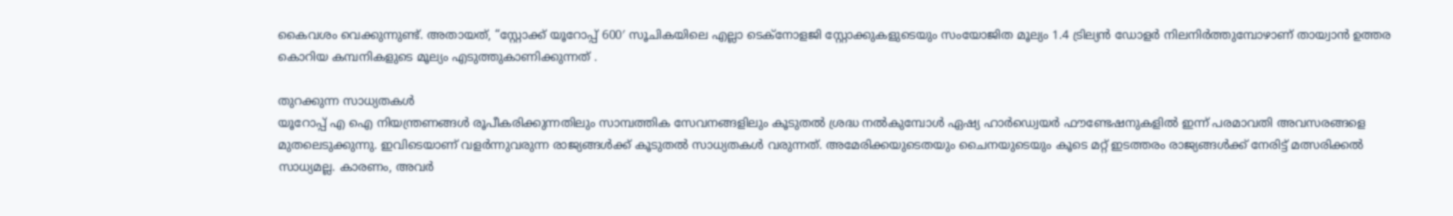കൈവശം വെക്കുന്നുണ്ട്. അതായത്, “സ്റ്റോക്ക് യൂറോപ്പ് 600′ സൂചികയിലെ എല്ലാ ടെക്നോളജി സ്റ്റോക്കുകളുടെയും സംയോജിത മൂല്യം 1.4 ട്രില്യന്‍ ഡോളര്‍ നിലനിര്‍ത്തുമ്പോഴാണ് തായ്വാന്‍ ഉത്തര കൊറിയ കമ്പനികളുടെ മൂല്യം എടുത്തുകാണിക്കുന്നത് .

തുറക്കുന്ന സാധ്യതകള്‍
യൂറോപ്പ് എ ഐ നിയന്ത്രണങ്ങള്‍ രൂപീകരിക്കുന്നതിലും സാമ്പത്തിക സേവനങ്ങളിലും കൂടുതല്‍ ശ്രദ്ധ നല്‍കുമ്പോള്‍ ഏഷ്യ ഹാർഡ്വെയര്‍ ഫൗണ്ടേഷനുകളില്‍ ഇന്ന് പരമാവതി അവസരങ്ങളെ മുതലെടുക്കുന്നു. ഇവിടെയാണ് വളര്‍ന്നുവരുന്ന രാജ്യങ്ങള്‍ക്ക് കൂടുതല്‍ സാധ്യതകള്‍ വരുന്നത്. അമേരിക്കയുടെതയും ചൈനയുടെയും കൂടെ മറ്റ് ഇടത്തരം രാജ്യങ്ങള്‍ക്ക് നേരിട്ട് മത്സരിക്കല്‍ സാധ്യമല്ല. കാരണം, അവര്‍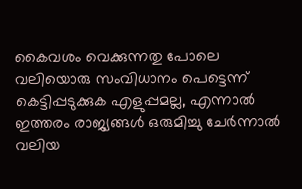കൈവശം വെക്കുന്നതു പോലെ വലിയൊരു സംവിധാനം പെട്ടെന്ന് കെട്ടിപ്പടുക്കുക എളുപ്പമല്ല, എന്നാല്‍ ഇത്തരം രാജ്യങ്ങള്‍ ഒരുമിച്ചു ചേര്‍ന്നാല്‍ വലിയ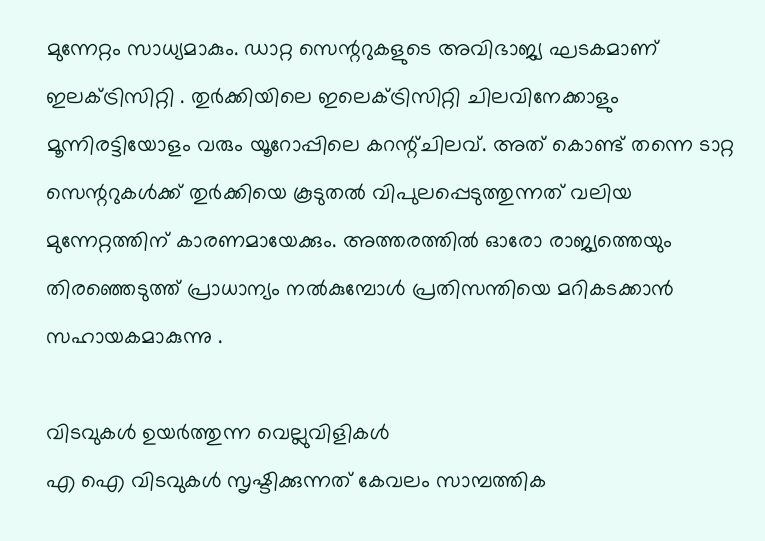മുന്നേറ്റം സാധ്യമാകും. ഡാറ്റ സെന്ററുകളുടെ അവിഭാജ്യ ഘടകമാണ് ഇലക്ട്രിസിറ്റി . തുര്‍ക്കിയിലെ ഇലെക്ട്രിസിറ്റി ചിലവിനേക്കാളും മൂന്നിരട്ടിയോളം വരും യൂറോപ്പിലെ കറന്റ്ചിലവ്. അത് കൊണ്ട് തന്നെ ടാറ്റ സെന്ററുകള്‍ക്ക് തുര്‍ക്കിയെ കൂടുതല്‍ വിപുലപ്പെടുത്തുന്നത് വലിയ മുന്നേറ്റത്തിന് കാരണമായേക്കും. അത്തരത്തില്‍ ഓരോ രാജ്യത്തെയും തിരഞ്ഞെടുത്ത് പ്രാധാന്യം നല്‍കുമ്പോള്‍ പ്രതിസന്തിയെ മറികടക്കാന്‍ സഹായകമാകുന്നു .

വിടവുകള്‍ ഉയര്‍ത്തുന്ന വെല്ലുവിളികള്‍
എ ഐ വിടവുകള്‍ സൃഷ്ടിക്കുന്നത് കേവലം സാമ്പത്തിക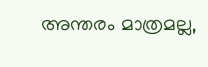അന്തരം മാത്രമല്ല,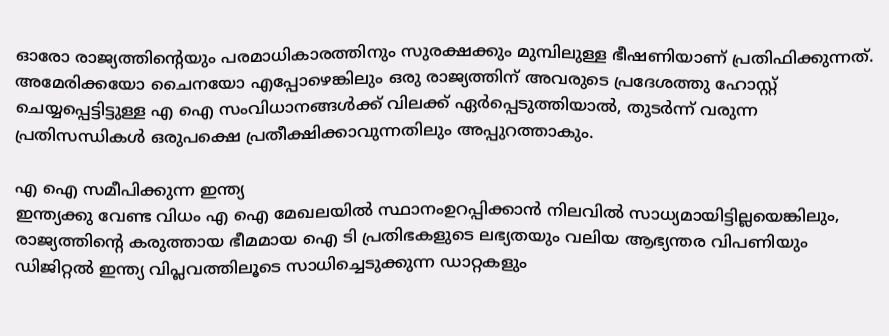ഓരോ രാജ്യത്തിന്റെയും പരമാധികാരത്തിനും സുരക്ഷക്കും മുമ്പിലുള്ള ഭീഷണിയാണ് പ്രതിഫിക്കുന്നത്. അമേരിക്കയോ ചൈനയോ എപ്പോഴെങ്കിലും ഒരു രാജ്യത്തിന് അവരുടെ പ്രദേശത്തു ഹോസ്റ്റ് ചെയ്യപ്പെട്ടിട്ടുള്ള എ ഐ സംവിധാനങ്ങള്‍ക്ക് വിലക്ക് ഏര്‍പ്പെടുത്തിയാല്‍, തുടര്‍ന്ന് വരുന്ന പ്രതിസന്ധികള്‍ ഒരുപക്ഷെ പ്രതീക്ഷിക്കാവുന്നതിലും അപ്പുറത്താകും.

എ ഐ സമീപിക്കുന്ന ഇന്ത്യ
ഇന്ത്യക്കു വേണ്ട വിധം എ ഐ മേഖലയില്‍ സ്ഥാനംഉറപ്പിക്കാന്‍ നിലവില്‍ സാധ്യമായിട്ടില്ലയെങ്കിലും, രാജ്യത്തിന്റെ കരുത്തായ ഭീമമായ ഐ ടി പ്രതിഭകളുടെ ലഭ്യതയും വലിയ ആഭ്യന്തര വിപണിയും ഡിജിറ്റല്‍ ഇന്ത്യ വിപ്ലവത്തിലൂടെ സാധിച്ചെടുക്കുന്ന ഡാറ്റകളും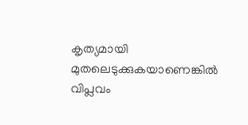കൃത്യമായി മുതലെടുക്കുകയാണെങ്കില്‍ വിപ്ലവം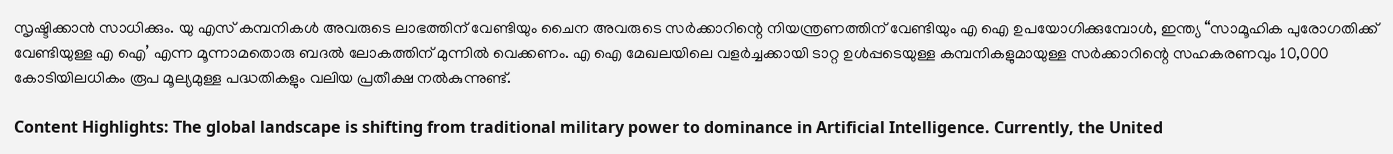സൃഷ്ടിക്കാന്‍ സാധിക്കും. യു എസ് കമ്പനികള്‍ അവരുടെ ലാഭത്തിന് വേണ്ടിയും ചൈന അവരുടെ സര്‍ക്കാറിന്റെ നിയന്ത്രണത്തിന് വേണ്ടിയും എ ഐ ഉപയോഗിക്കുമ്പോള്‍, ഇന്ത്യ “സാമൂഹിക പുരോഗതിക്ക് വേണ്ടിയുള്ള എ ഐ’ എന്ന മൂന്നാമതൊരു ബദല്‍ ലോകത്തിന് മുന്നില്‍ വെക്കണം. എ ഐ മേഖലയിലെ വളര്‍ച്ചക്കായി ടാറ്റ ഉള്‍പ്പടെയുള്ള കമ്പനികളുമായുള്ള സര്‍ക്കാറിന്റെ സഹകരണവും 10,000 കോടിയിലധികം രൂപ മൂല്യമുള്ള പദ്ധതികളും വലിയ പ്രതീക്ഷ നല്‍കുന്നുണ്ട്.

Content Highlights: The global landscape is shifting from traditional military power to dominance in Artificial Intelligence. Currently, the United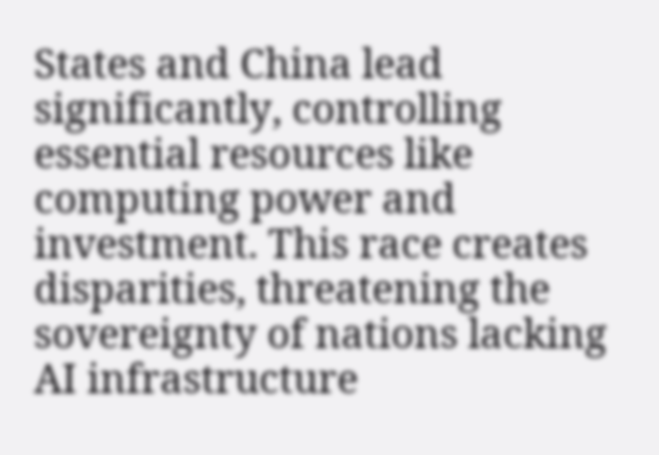States and China lead significantly, controlling essential resources like computing power and investment. This race creates disparities, threatening the sovereignty of nations lacking AI infrastructure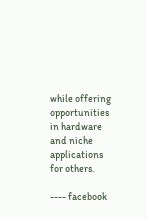while offering opportunities in hardware and niche applications for others.

---- facebook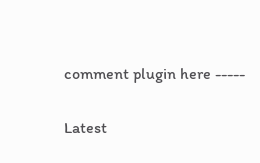comment plugin here -----

Latest